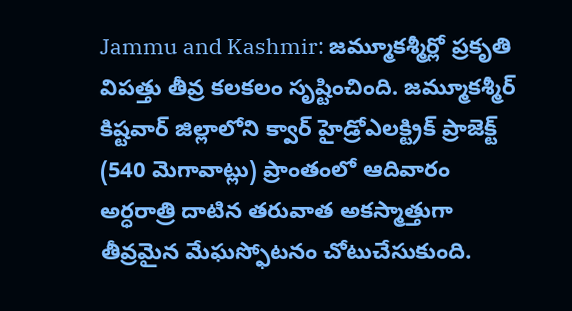Jammu and Kashmir: జమ్మూకశ్మీర్లో ప్రకృతి విపత్తు తీవ్ర కలకలం సృష్టించింది. జమ్మూకశ్మీర్ కిష్టవార్ జిల్లాలోని క్వార్ హైడ్రోఎలక్ట్రిక్ ప్రాజెక్ట్ (540 మెగావాట్లు) ప్రాంతంలో ఆదివారం అర్ధరాత్రి దాటిన తరువాత అకస్మాత్తుగా తీవ్రమైన మేఘస్ఫోటనం చోటుచేసుకుంది.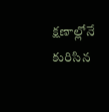క్షణాల్లోనే కురిసిన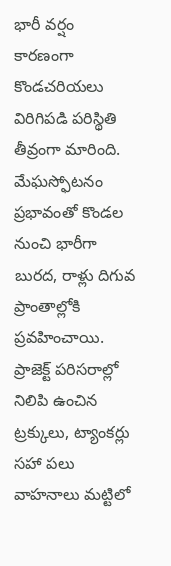భారీ వర్షం కారణంగా కొండచరియలు విరిగిపడి పరిస్థితి తీవ్రంగా మారింది.
మేఘస్ఫోటనం ప్రభావంతో కొండల నుంచి భారీగా బురద, రాళ్లు దిగువ ప్రాంతాల్లోకి ప్రవహించాయి. ప్రాజెక్ట్ పరిసరాల్లో నిలిపి ఉంచిన ట్రక్కులు, ట్యాంకర్లు సహా పలు వాహనాలు మట్టిలో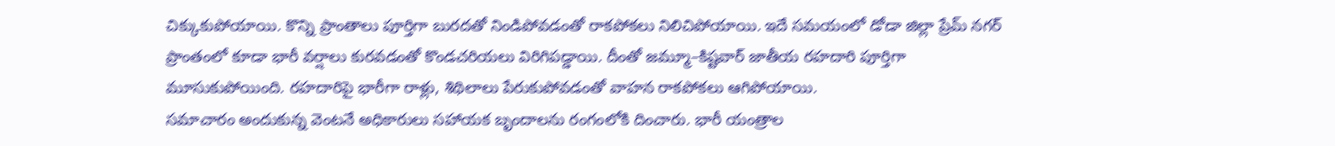చిక్కుకుపోయాయి. కొన్ని ప్రాంతాలు పూర్తిగా బురదతో నిండిపోవడంతో రాకపోకలు నిలిచిపోయాయి. ఇదే సమయంలో డోడా జిల్లా ప్రేమ్ నగర్ ప్రాంతంలో కూడా భారీ వర్షాలు కురవడంతో కొండచరియలు విరిగిపడ్డాయి. దీంతో జమ్మూ–కిష్టవార్ జాతీయ రహదారి పూర్తిగా మూసుకుపోయింది. రహదారిపై భారీగా రాళ్లు, శిథిలాలు పేరుకుపోవడంతో వాహన రాకపోకలు ఆగిపోయాయి.
సమాచారం అందుకున్న వెంటనే అధికారులు సహాయక బృందాలను రంగంలోకి దించారు. భారీ యంత్రాల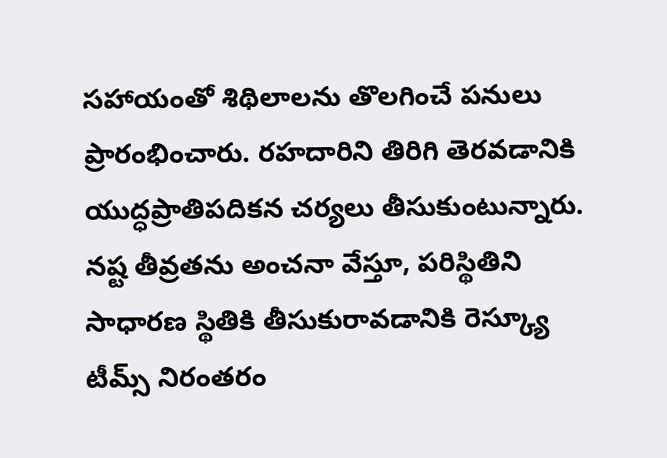సహాయంతో శిథిలాలను తొలగించే పనులు ప్రారంభించారు. రహదారిని తిరిగి తెరవడానికి యుద్ధప్రాతిపదికన చర్యలు తీసుకుంటున్నారు. నష్ట తీవ్రతను అంచనా వేస్తూ, పరిస్థితిని సాధారణ స్థితికి తీసుకురావడానికి రెస్క్యూ టీమ్స్ నిరంతరం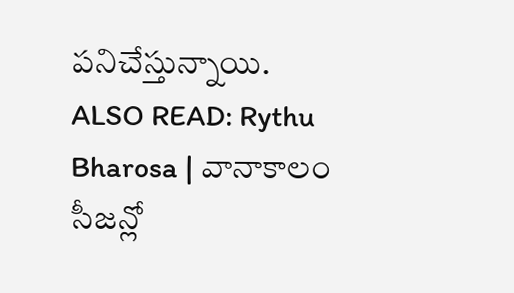పనిచేస్తున్నాయి.
ALSO READ: Rythu Bharosa | వానాకాలం సీజన్లో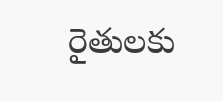రైతులకు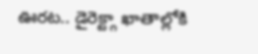ఊరట.. డైరెక్ట్గా ఖాతాల్లోకి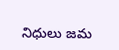నిధులు జమ